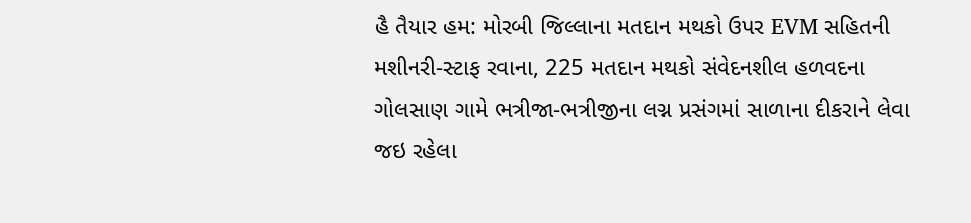હૈ તૈયાર હમ: મોરબી જિલ્લાના મતદાન મથકો ઉપર EVM સહિતની મશીનરી-સ્ટાફ રવાના, 225 મતદાન મથકો સંવેદનશીલ હળવદના ગોલસાણ ગામે ભત્રીજા-ભત્રીજીના લગ્ન પ્રસંગમાં સાળાના દીકરાને લેવા જઇ રહેલા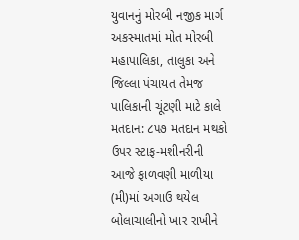યુવાનનું મોરબી નજીક માર્ગ અકસ્માતમાં મોત મોરબી મહાપાલિકા, તાલુકા અને જિલ્લા પંચાયત તેમજ પાલિકાની ચૂંટણી માટે કાલે મતદાન: ૮૫૭ મતદાન મથકો ઉપર સ્ટાફ-મશીનરીની આજે ફાળવણી માળીયા (મી)માં અગાઉ થયેલ બોલાચાલીનો ખાર રાખીને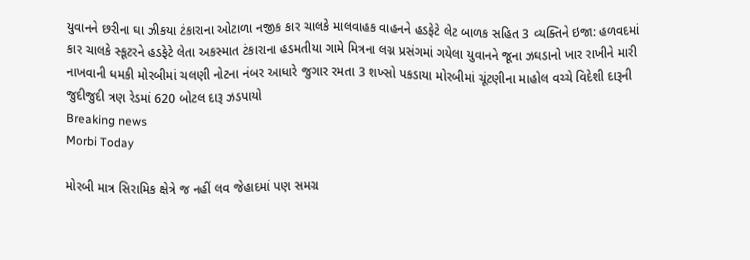યુવાનને છરીના ઘા ઝીકયા ટંકારાના ઓટાળા નજીક કાર ચાલકે માલવાહક વાહનને હડફેટે લેટ બાળક સહિત 3 વ્યક્તિને ઇજા: હળવદમાં કાર ચાલકે સ્કૂટરને હડફેટે લેતા અકસ્માત ટંકારાના હડમતીયા ગામે મિત્રના લગ્ન પ્રસંગમાં ગયેલા યુવાનને જૂના ઝઘડાનો ખાર રાખીને મારી નાખવાની ધમકી મોરબીમાં ચલણી નોટના નંબર આધારે જુગાર રમતા 3 શખ્સો પકડાયા મોરબીમાં ચૂંટણીના માહોલ વચ્ચે વિદેશી દારૂની જુદીજુદી ત્રણ રેડમાં 620 બોટલ દારૂ ઝડપાયો
Breaking news
Morbi Today

મોરબી માત્ર સિરામિક ક્ષેત્રે જ નહીં લવ જેહાદમાં પણ સમગ્ર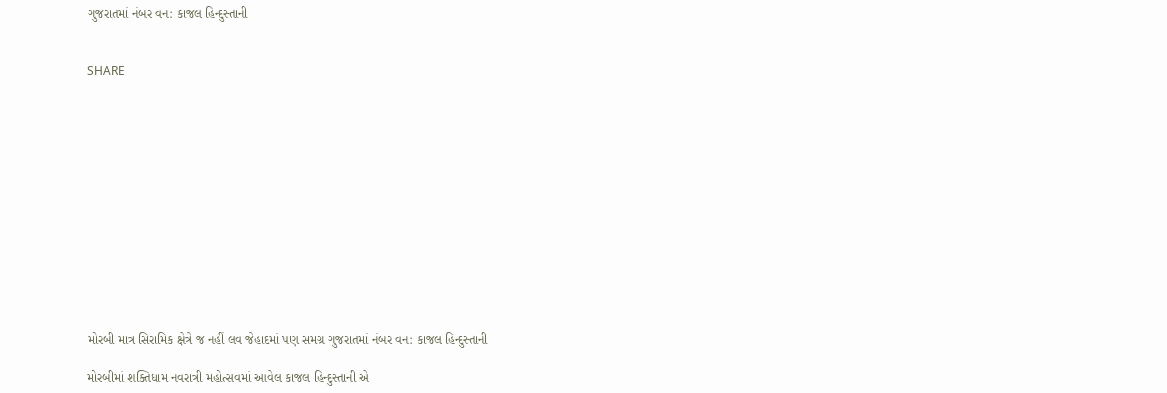ગુજરાતમાં નંબર વન: કાજલ હિન્દુસ્તાની


SHARE













મોરબી માત્ર સિરામિક ક્ષેત્રે જ નહીં લવ જેહાદમાં પણ સમગ્ર ગુજરાતમાં નંબર વન: કાજલ હિન્દુસ્તાની

મોરબીમાં શક્તિધામ નવરાત્રી મહોત્સવમાં આવેલ કાજલ હિન્દુસ્તાની એ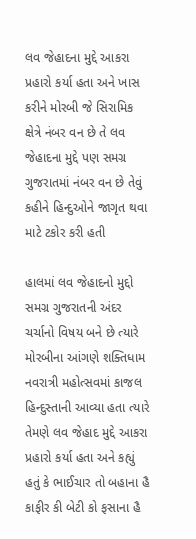લવ જેહાદના મુદ્દે આકરા પ્રહારો કર્યા હતા અને ખાસ કરીને મોરબી જે સિરામિક ક્ષેત્રે નંબર વન છે તે લવ જેહાદના મુદ્દે પણ સમગ્ર ગુજરાતમાં નંબર વન છે તેવું કહીને હિન્દુઓને જાગૃત થવા માટે ટકોર કરી હતી

હાલમાં લવ જેહાદનો મુદ્દો સમગ્ર ગુજરાતની અંદર ચર્ચાનો વિષય બને છે ત્યારે મોરબીના આંગણે શક્તિધામ નવરાત્રી મહોત્સવમાં કાજલ હિન્દુસ્તાની આવ્યા હતા ત્યારે તેમણે લવ જેહાદ મુદ્દે આકરા પ્રહારો કર્યા હતા અને કહ્યું હતું કે ભાઈચાર તો બહાના હૈ કાફીર કી બેટી કો ફસાના હૈ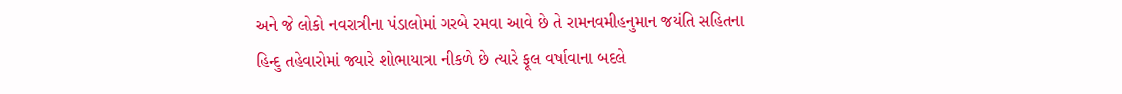અને જે લોકો નવરાત્રીના પંડાલોમાં ગરબે રમવા આવે છે તે રામનવમીહનુમાન જયંતિ સહિતના હિન્દુ તહેવારોમાં જ્યારે શોભાયાત્રા નીકળે છે ત્યારે ફૂલ વર્ષાવાના બદલે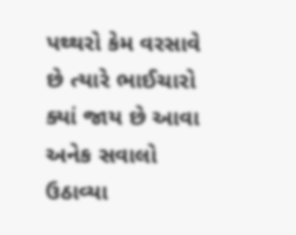પથ્થરો કેમ વરસાવે છે ત્યારે ભાઈચારો ક્યાં જાય છે આવા અનેક સવાલો ઉઠાવ્યા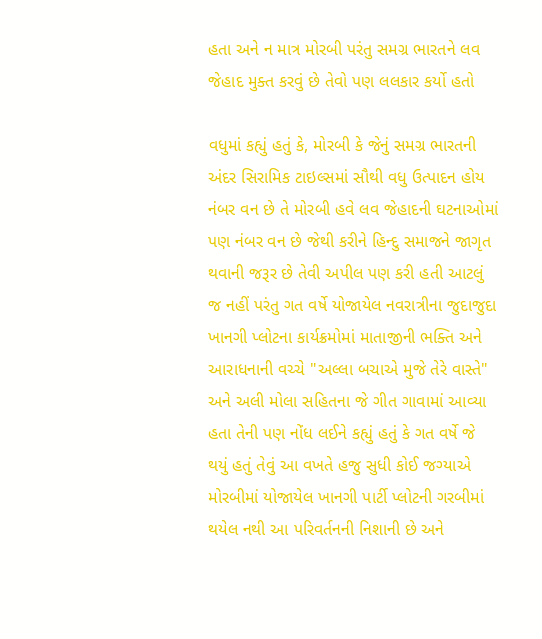હતા અને ન માત્ર મોરબી પરંતુ સમગ્ર ભારતને લવ જેહાદ મુક્ત કરવું છે તેવો પણ લલકાર કર્યો હતો

વધુમાં કહ્યું હતું કે, મોરબી કે જેનું સમગ્ર ભારતની અંદર સિરામિક ટાઇલ્સમાં સૌથી વધુ ઉત્પાદન હોય નંબર વન છે તે મોરબી હવે લવ જેહાદની ઘટનાઓમાં પણ નંબર વન છે જેથી કરીને હિન્દુ સમાજને જાગૃત થવાની જરૂર છે તેવી અપીલ પણ કરી હતી આટલું જ નહીં પરંતુ ગત વર્ષે યોજાયેલ નવરાત્રીના જુદાજુદા ખાનગી પ્લોટના કાર્યક્રમોમાં માતાજીની ભક્તિ અને આરાધનાની વચ્ચે "અલ્લા બચાએ મુજે તેરે વાસ્તે" અને અલી મોલા સહિતના જે ગીત ગાવામાં આવ્યા હતા તેની પણ નોંધ લઈને કહ્યું હતું કે ગત વર્ષે જે થયું હતું તેવું આ વખતે હજુ સુધી કોઈ જગ્યાએ મોરબીમાં યોજાયેલ ખાનગી પાર્ટી પ્લોટની ગરબીમાં થયેલ નથી આ પરિવર્તનની નિશાની છે અને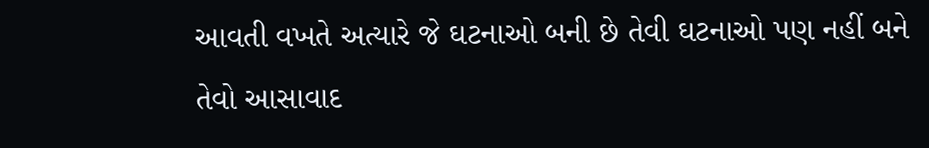આવતી વખતે અત્યારે જે ઘટનાઓ બની છે તેવી ઘટનાઓ પણ નહીં બને તેવો આસાવાદ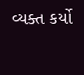વ્યક્ત કર્યો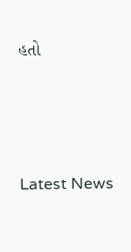હતો






Latest News